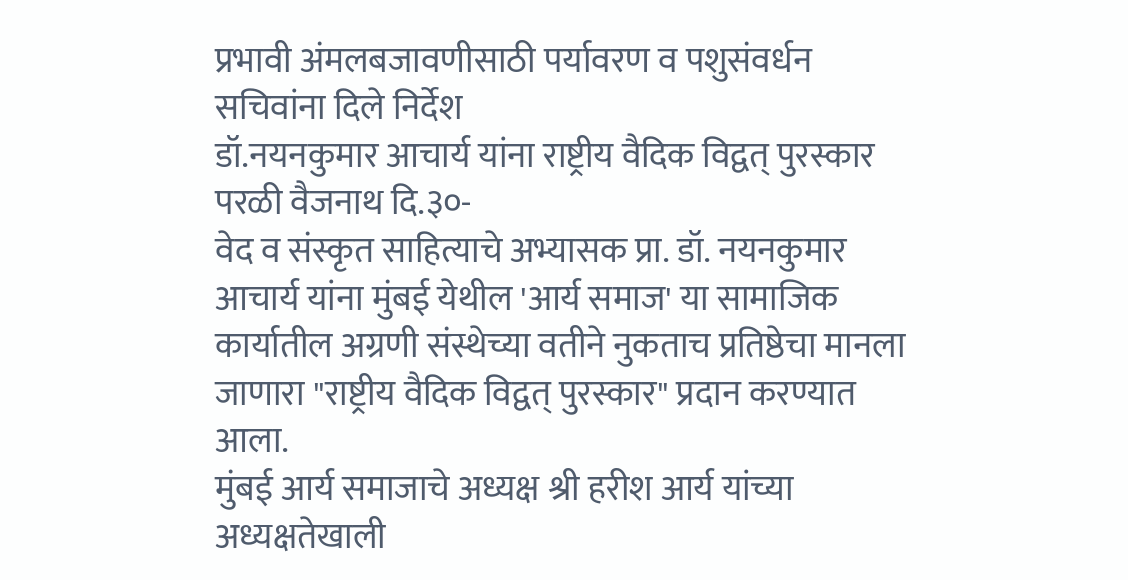प्रभावी अंमलबजावणीसाठी पर्यावरण व पशुसंवर्धन सचिवांना दिले निर्देश
डॉ.नयनकुमार आचार्य यांना राष्ट्रीय वैदिक विद्वत् पुरस्कार
परळी वैजनाथ दि.३०-
वेद व संस्कृत साहित्याचे अभ्यासक प्रा. डॉ. नयनकुमार आचार्य यांना मुंबई येथील 'आर्य समाज' या सामाजिक कार्यातील अग्रणी संस्थेच्या वतीने नुकताच प्रतिष्ठेचा मानला जाणारा "राष्ट्रीय वैदिक विद्वत् पुरस्कार" प्रदान करण्यात आला.
मुंबई आर्य समाजाचे अध्यक्ष श्री हरीश आर्य यांच्या अध्यक्षतेखाली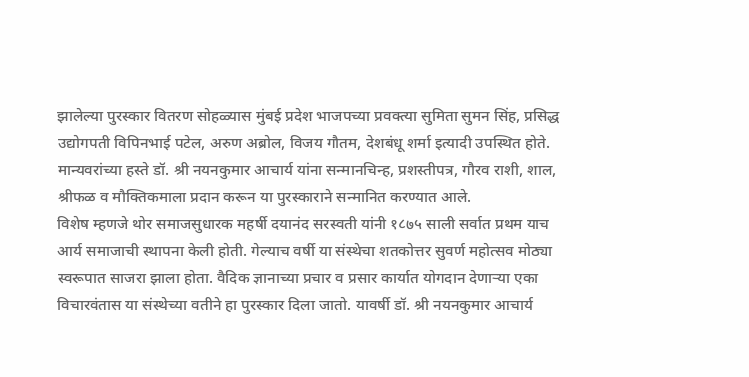झालेल्या पुरस्कार वितरण सोहळ्यास मुंबई प्रदेश भाजपच्या प्रवक्त्या सुमिता सुमन सिंह, प्रसिद्ध उद्योगपती विपिनभाई पटेल, अरुण अब्रोल, विजय गौतम, देशबंधू शर्मा इत्यादी उपस्थित होते. मान्यवरांच्या हस्ते डॉ. श्री नयनकुमार आचार्य यांना सन्मानचिन्ह, प्रशस्तीपत्र, गौरव राशी, शाल, श्रीफळ व मौक्तिकमाला प्रदान करून या पुरस्काराने सन्मानित करण्यात आले.
विशेष म्हणजे थोर समाजसुधारक महर्षी दयानंद सरस्वती यांनी १८७५ साली सर्वात प्रथम याच आर्य समाजाची स्थापना केली होती. गेल्याच वर्षी या संस्थेचा शतकोत्तर सुवर्ण महोत्सव मोठ्या स्वरूपात साजरा झाला होता. वैदिक ज्ञानाच्या प्रचार व प्रसार कार्यात योगदान देणाऱ्या एका विचारवंतास या संस्थेच्या वतीने हा पुरस्कार दिला जातो. यावर्षी डॉ. श्री नयनकुमार आचार्य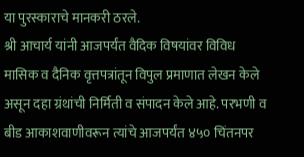या पुरस्काराचे मानकरी ठरले.
श्री आचार्य यांनी आजपर्यंत वैदिक विषयांवर विविध मासिक व दैनिक वृत्तपत्रांतून विपुल प्रमाणात लेखन केले असून दहा ग्रंथांची निर्मिती व संपादन केले आहे. परभणी व बीड आकाशवाणीवरून त्यांचे आजपर्यंत ४५० चिंतनपर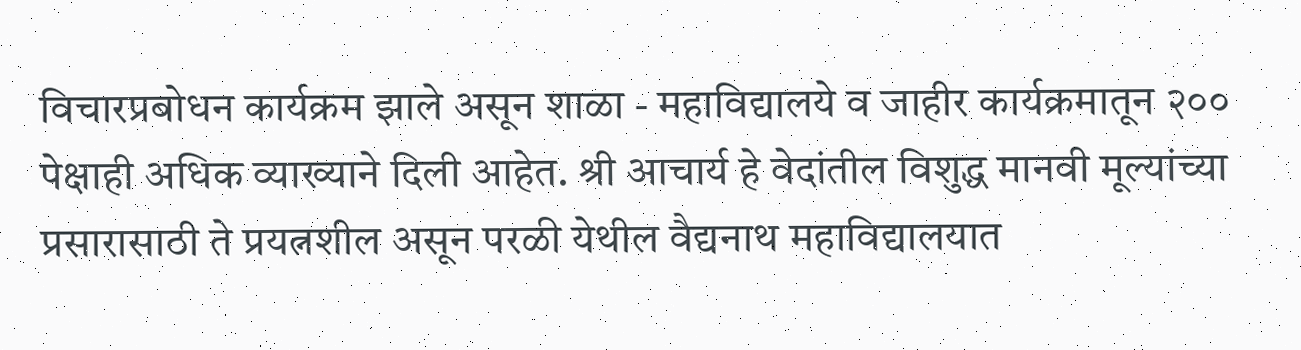विचारप्रबोधन कार्यक्रम झाले असून शाळा - महाविद्यालये व जाहीर कार्यक्रमातून २०० पेक्षाही अधिक व्याख्याने दिली आहेत. श्री आचार्य हे वेदांतील विशुद्ध मानवी मूल्यांच्या प्रसारासाठी ते प्रयत्नशील असून परळी येथील वैद्यनाथ महाविद्यालयात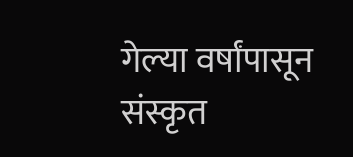गेल्या वर्षांपासून संस्कृत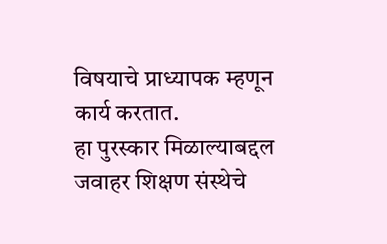विषयाचे प्राध्यापक म्हणून कार्य करतात.
हा पुरस्कार मिळाल्याबद्दल जवाहर शिक्षण संस्थेचे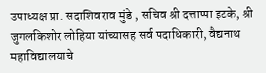उपाध्यक्ष प्रा. सदाशिवराव मुंडे , सचिव श्री दत्ताप्पा इटके, श्री जुगलकिशोर लोहिया यांच्यासह सर्व पदाधिकारी, वैद्यनाथ महाविद्यालयाचे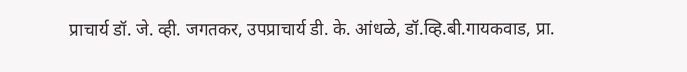प्राचार्य डॉ. जे. व्ही. जगतकर, उपप्राचार्य डी. के. आंधळे, डॉ.व्हि.बी.गायकवाड, प्रा.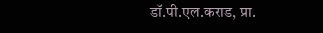डॉ.पी.एल.कराड, प्रा.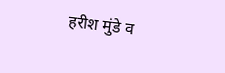हरीश मुंडे व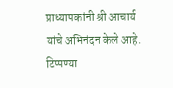प्राध्यापकांनी श्री आचार्य यांचे अभिनंदन केले आहे.
टिप्पण्या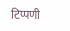टिप्पणी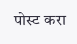पोस्ट करा